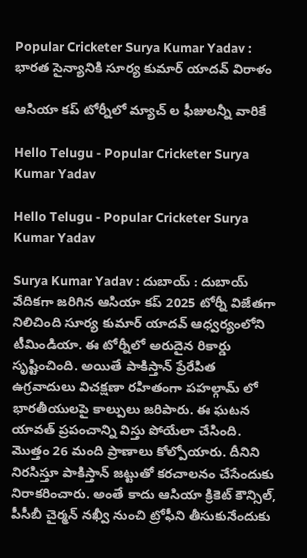Popular Cricketer Surya Kumar Yadav : భార‌త సైన్యానికి సూర్య కుమార్ యాద‌వ్ విరాళం

ఆసియా క‌ప్ టోర్నీలో మ్యాచ్ ల ఫీజుల‌న్నీ వారికే

Hello Telugu - Popular Cricketer Surya Kumar Yadav

Hello Telugu - Popular Cricketer Surya Kumar Yadav

Surya Kumar Yadav : దుబాయ్ : దుబాయ్ వేదిక‌గా జ‌రిగిన ఆసియా క‌ప్ 2025 టోర్నీ విజేతగా నిలిచింది సూర్య కుమార్ యాద‌వ్ ఆధ్వ‌ర్యంలోని టీమిండియా. ఈ టోర్నీలో అరుదైన రికార్డు సృష్టించింది. అయితే పాకిస్తాన్ ప్రేరేపిత ఉగ్ర‌వాదులు విచ‌క్ష‌ణా ర‌హితంగా పహ‌ల్గామ్ లో భారతీయుల‌పై కాల్పులు జ‌రిపారు. ఈ ఘ‌ట‌న యావ‌త్ ప్ర‌పంచాన్ని విస్తు పోయేలా చేసింది. మొత్తం 26 మంది ప్రాణాలు కోల్పోయారు. దీనిని నిర‌సిస్తూ పాకిస్తాన్ జ‌ట్టుతో క‌ర‌చాల‌నం చేసేందుకు నిరాక‌రించారు. అంతే కాదు ఆసియా క్రికెట్ కౌన్సిల్, పీసీబీ చైర్మ‌న్ నఖ్వీ నుంచి ట్రోఫీని తీసుకునేందుకు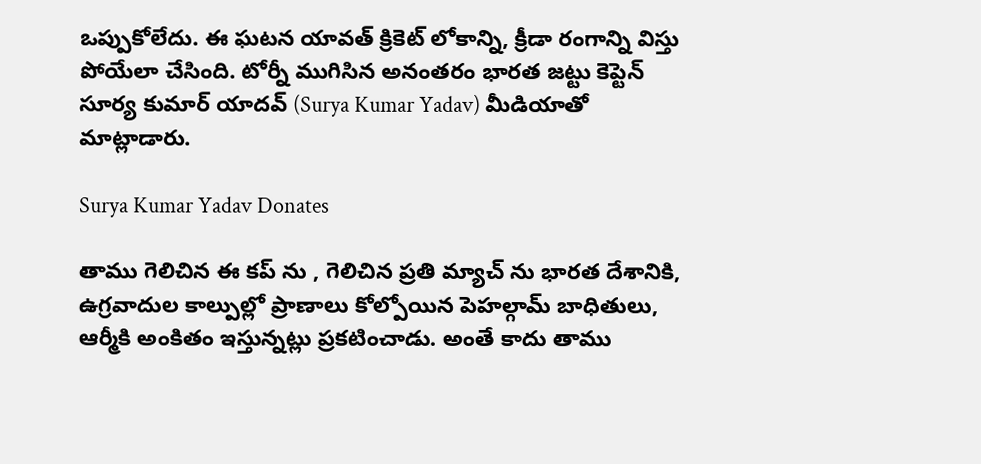ఒప్పుకోలేదు. ఈ ఘ‌ట‌న యావ‌త్ క్రికెట్ లోకాన్ని, క్రీడా రంగాన్ని విస్తు పోయేలా చేసింది. టోర్నీ ముగిసిన అనంత‌రం భార‌త జ‌ట్టు కెప్టెన్ సూర్య కుమార్ యాద‌వ్ (Surya Kumar Yadav) మీడియాతో మాట్లాడారు.

Surya Kumar Yadav Donates

తాము గెలిచిన ఈ క‌ప్ ను , గెలిచిన ప్ర‌తి మ్యాచ్ ను భార‌త దేశానికి, ఉగ్ర‌వాదుల కాల్పుల్లో ప్రాణాలు కోల్పోయిన పెహ‌ల్గామ్ బాధితులు, ఆర్మీకి అంకితం ఇస్తున్న‌ట్లు ప్ర‌క‌టించాడు. అంతే కాదు తాము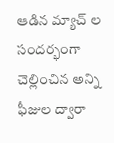ఆడిన మ్యాచ్ ల సంద‌ర్భంగా చెల్లించిన అన్ని ఫీజుల ద్వారా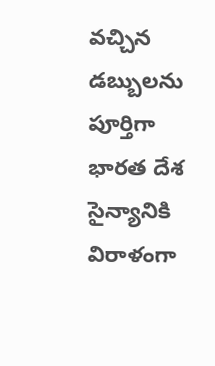వ‌చ్చిన డ‌బ్బుల‌ను పూర్తిగా భార‌త దేశ సైన్యానికి విరాళంగా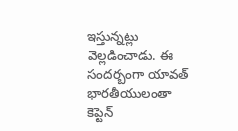ఇస్తున్న‌ట్లు వెల్ల‌డించాడు. ఈ సంద‌ర్బంగా యావ‌త్ భార‌తీయులంతా కెప్టెన్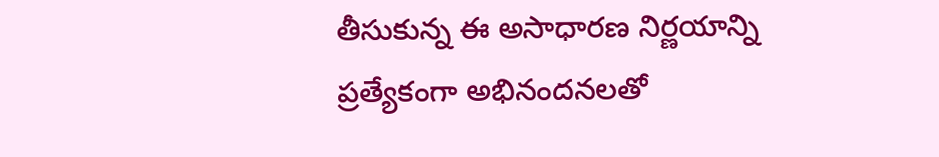తీసుకున్న ఈ అసాధార‌ణ నిర్ణ‌యాన్ని ప్ర‌త్యేకంగా అభినంద‌న‌ల‌తో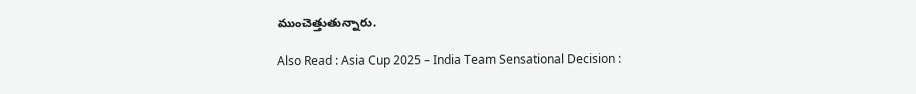ముంచెత్తుతున్నారు.

Also Read : Asia Cup 2025 – India Team Sensational Decision :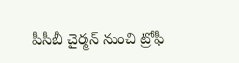పీసీబీ చైర్మ‌న్ నుంచి ట్రోఫీ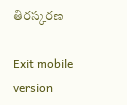తిర‌స్క‌ర‌ణ

Exit mobile version